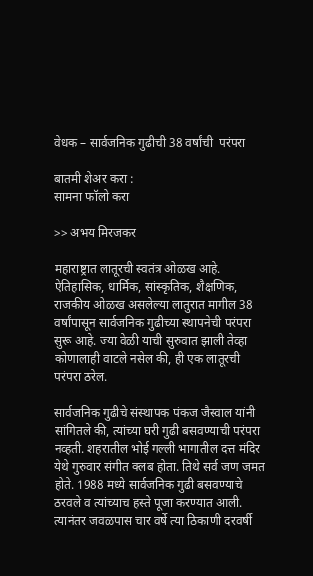वेधक – सार्वजनिक गुढीची 38 वर्षांची  परंपरा

बातमी शेअर करा :
सामना फॉलो करा

>> अभय मिरजकर

महाराष्ट्रात लातूरची स्वतंत्र ओळख आहे. ऐतिहासिक, धार्मिक, सांस्कृतिक, शैक्षणिक, राजकीय ओळख असलेल्या लातुरात मागील 38 वर्षांपासून सार्वजनिक गुढीच्या स्थापनेची परंपरा सुरू आहे. ज्या वेळी याची सुरुवात झाली तेव्हा कोणालाही वाटले नसेल की, ही एक लातूरची परंपरा ठरेल.

सार्वजनिक गुढीचे संस्थापक पंकज जैस्वाल यांनी सांगितले की, त्यांच्या घरी गुढी बसवण्याची परंपरा नव्हती. शहरातील भोई गल्ली भागातील दत्त मंदिर येथे गुरुवार संगीत क्लब होता. तिथे सर्व जण जमत होते. 1988 मध्ये सार्वजनिक गुढी बसवण्याचे ठरवले व त्यांच्याच हस्ते पूजा करण्यात आली. त्यानंतर जवळपास चार वर्षे त्या ठिकाणी दरवर्षी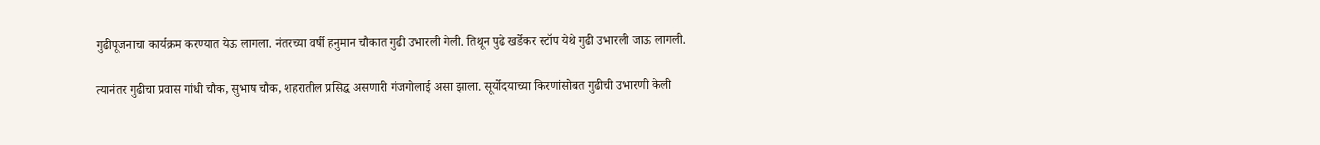गुढीपूजनाचा कार्यक्रम करण्यात येऊ लागला. नंतरच्या वर्षी हनुमान चौकात गुढी उभारली गेली. तिथून पुढे खर्डेकर स्टॉप येथे गुढी उभारली जाऊ लागली.

त्यानंतर गुढीचा प्रवास गांधी चौक, सुभाष चौक, शहरातील प्रसिद्ध असणारी गंजगोलाई असा झाला. सूर्योदयाच्या किरणांसोबत गुढीची उभारणी केली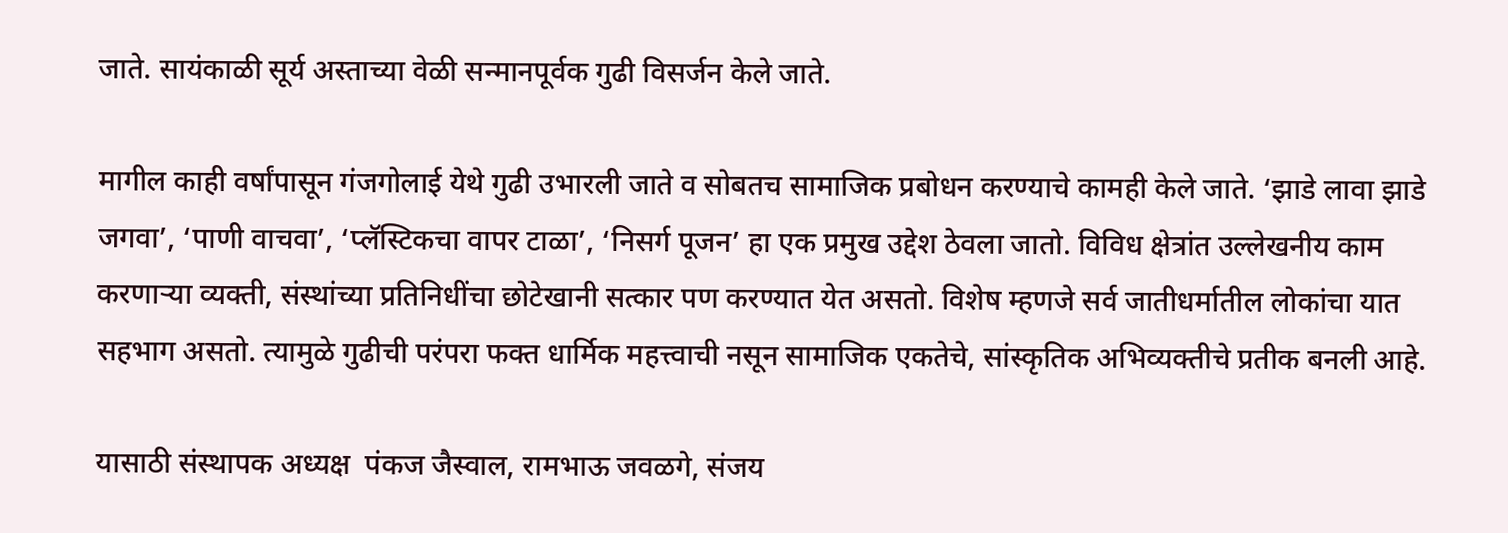जाते. सायंकाळी सूर्य अस्ताच्या वेळी सन्मानपूर्वक गुढी विसर्जन केले जाते.

मागील काही वर्षांपासून गंजगोलाई येथे गुढी उभारली जाते व सोबतच सामाजिक प्रबोधन करण्याचे कामही केले जाते. ‘झाडे लावा झाडे जगवा’, ‘पाणी वाचवा’, ‘प्लॅस्टिकचा वापर टाळा’, ‘निसर्ग पूजन’ हा एक प्रमुख उद्देश ठेवला जातो. विविध क्षेत्रांत उल्लेखनीय काम करणाऱ्या व्यक्ती, संस्थांच्या प्रतिनिधींचा छोटेखानी सत्कार पण करण्यात येत असतो. विशेष म्हणजे सर्व जातीधर्मातील लोकांचा यात सहभाग असतो. त्यामुळे गुढीची परंपरा फक्त धार्मिक महत्त्वाची नसून सामाजिक एकतेचे, सांस्कृतिक अभिव्यक्तीचे प्रतीक बनली आहे.

यासाठी संस्थापक अध्यक्ष  पंकज जैस्वाल, रामभाऊ जवळगे, संजय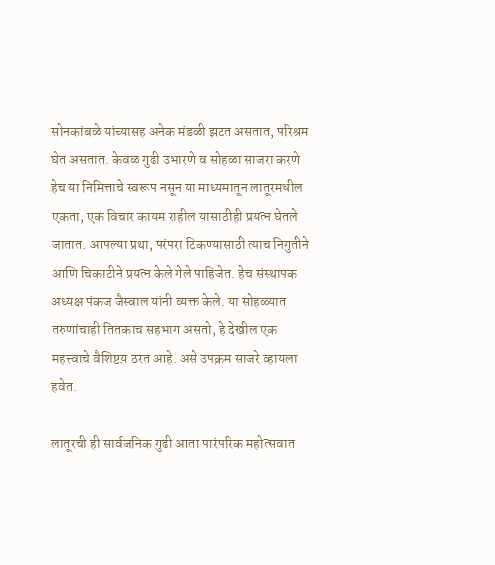सोनकांबळे यांच्यासह अनेक मंडळी झटत असतात, परिश्रम घेत असतात. केवळ गुढी उभारणे व सोहळा साजरा करणे हेच या निमित्ताचे स्वरूप नसून या माध्यमातून लातूरमधील एकता, एक विचार कायम राहील यासाठीही प्रयत्न घेतले जातात. आपल्या प्रथा, परंपरा टिकण्यासाठी त्याच निगुतीने आणि चिकाटीने प्रयत्न केले गेले पाहिजेत. हेच संस्थापक अध्यक्ष पंकज जैस्वाल यांनी व्यक्त केले. या सोहळ्यात तरुणांचाही तितकाच सहभाग असतो, हे देखील एक महत्त्वाचे वैशिष्टय़ ठरत आहे. असे उपक्रम साजरे व्हायला हवेत.

लातूरची ही सार्वजनिक गुढी आता पारंपरिक महोत्सवात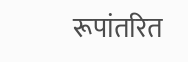रूपांतरित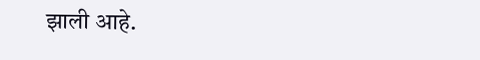झाली आहे.